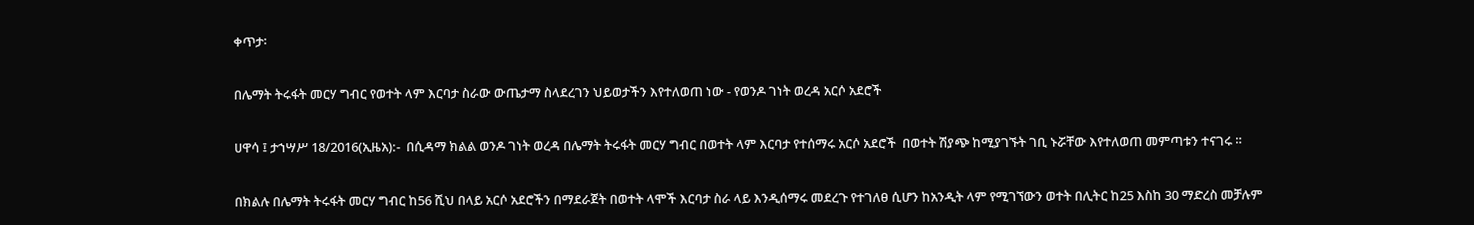ቀጥታ፡

በሌማት ትሩፋት መርሃ ግብር የወተት ላም እርባታ ስራው ውጤታማ ስላደረገን ህይወታችን እየተለወጠ ነው - የወንዶ ገነት ወረዳ አርሶ አደሮች

ሀዋሳ ፤ ታኀሣሥ 18/2016(ኢዜአ):-  በሲዳማ ክልል ወንዶ ገነት ወረዳ በሌማት ትሩፋት መርሃ ግብር በወተት ላም እርባታ የተሰማሩ አርሶ አደሮች  በወተት ሽያጭ ከሚያገኙት ገቢ ኑሯቸው እየተለወጠ መምጣቱን ተናገሩ ።

በክልሉ በሌማት ትሩፋት መርሃ ግብር ከ56 ሺህ በላይ አርሶ አደሮችን በማደራጀት በወተት ላሞች እርባታ ስራ ላይ እንዲሰማሩ መደረጉ የተገለፀ ሲሆን ከአንዲት ላም የሚገኘውን ወተት በሊትር ከ25 እስከ 30 ማድረስ መቻሉም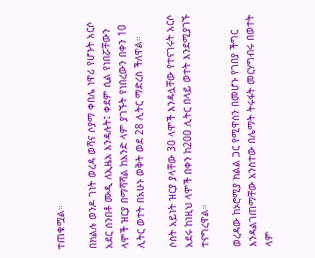ተጠቁሟል።

በክልሉ ወንዶ ገነት ወረዳ ወሻና ሶያማ ቀበሌ ነዋሪ የሆኑት አርሶ አደር ሰንበቶ ሙዲ ለኢዜአ እንዳሉት፤ ቀደም ሲል የነበሯቸውን ላሞች ዝርያ በማሻሻል ከአንድ ላም ያገኙት የነበረውን በቀን 10 ሊትር ወተት በአሁኑ ወቅት ወደ 28 ሊትር ማድረስ ችለዋል።

ሶስት አይነት ዝርያ ያላቸው 30 ላሞች እንዳሏቸው የተናገሩት አርሶ አደሩ ከነዚህ ላሞች በቀን ከ200 ሊትር በላይ ወተት እንደሚያገኙ ተናግረዋል።

ወረዳው ከኦሮሚያ ክልል ጋር የሚዋሰን በመሆኑ የገበያ ችግር እንዳልገጠማቸው አንስተው በሌማት ትሩፋት መርሃግብሩ በወተት ላም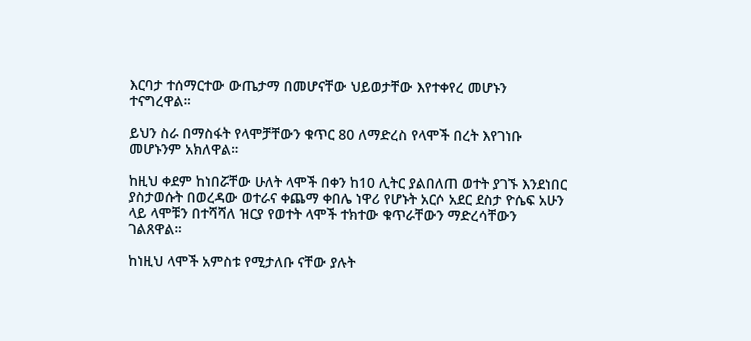እርባታ ተሰማርተው ውጤታማ በመሆናቸው ህይወታቸው እየተቀየረ መሆኑን ተናግረዋል።

ይህን ስራ በማስፋት የላሞቻቸውን ቁጥር 80 ለማድረስ የላሞች በረት እየገነቡ መሆኑንም አክለዋል።

ከዚህ ቀደም ከነበሯቸው ሁለት ላሞች በቀን ከ10 ሊትር ያልበለጠ ወተት ያገኙ እንደነበር ያስታወሱት በወረዳው ወተራና ቀጨማ ቀበሌ ነዋሪ የሆኑት አርሶ አደር ደስታ ዮሴፍ አሁን ላይ ላሞቹን በተሻሻለ ዝርያ የወተት ላሞች ተክተው ቁጥራቸውን ማድረሳቸውን ገልጸዋል።

ከነዚህ ላሞች አምስቱ የሚታለቡ ናቸው ያሉት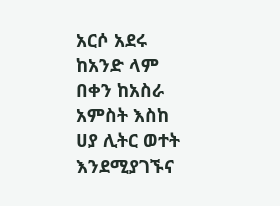አርሶ አደሩ ከአንድ ላም በቀን ከአስራ አምስት እስከ ሀያ ሊትር ወተት እንደሚያገኙና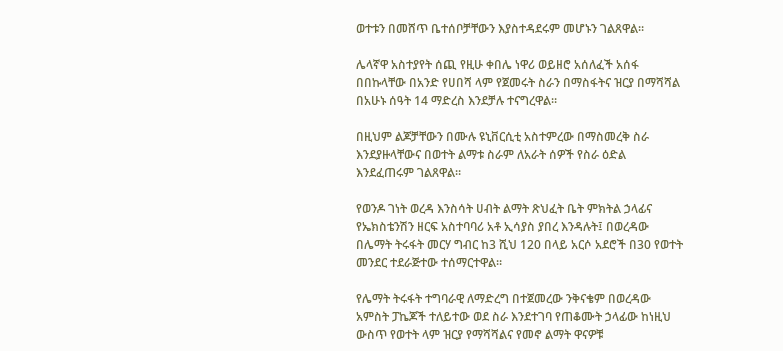ወተቱን በመሸጥ ቤተሰቦቻቸውን እያስተዳደሩም መሆኑን ገልጸዋል።

ሌላኛዋ አስተያየት ሰጪ የዚሁ ቀበሌ ነዋሪ ወይዘሮ አሰለፈች አሰፋ በበኩላቸው በአንድ የሀበሻ ላም የጀመሩት ስራን በማስፋትና ዝርያ በማሻሻል በአሁኑ ሰዓት 14 ማድረስ እንደቻሉ ተናግረዋል።

በዚህም ልጆቻቸውን በሙሉ ዩኒቨርሲቲ አስተምረው በማስመረቅ ስራ እንደያዙላቸውና በወተት ልማቱ ስራም ለአራት ሰዎች የስራ ዕድል እንደፈጠሩም ገልጸዋል።

የወንዶ ገነት ወረዳ እንስሳት ሀብት ልማት ጽህፈት ቤት ምክትል ኃላፊና የኤክስቴንሽን ዘርፍ አስተባባሪ አቶ ኢሳያስ ያበረ እንዳሉት፤ በወረዳው በሌማት ትሩፋት መርሃ ግብር ከ3 ሺህ 120 በላይ አርሶ አደሮች በ30 የወተት መንደር ተደራጅተው ተሰማርተዋል።

የሌማት ትሩፋት ተግባራዊ ለማድረግ በተጀመረው ንቅናቄም በወረዳው አምስት ፓኬጆች ተለይተው ወደ ስራ እንደተገባ የጠቆሙት ኃላፊው ከነዚህ ውስጥ የወተት ላም ዝርያ የማሻሻልና የመኖ ልማት ዋናዎቹ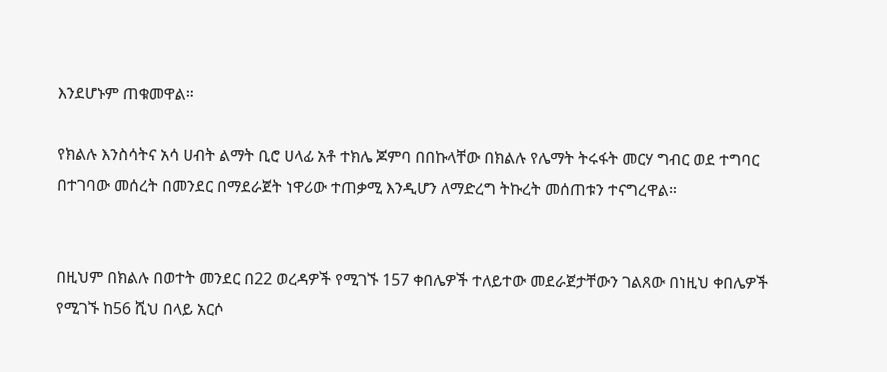እንደሆኑም ጠቁመዋል።

የክልሉ እንስሳትና አሳ ሀብት ልማት ቢሮ ሀላፊ አቶ ተክሌ ጆምባ በበኩላቸው በክልሉ የሌማት ትሩፋት መርሃ ግብር ወደ ተግባር በተገባው መሰረት በመንደር በማደራጀት ነዋሪው ተጠቃሚ እንዲሆን ለማድረግ ትኩረት መሰጠቱን ተናግረዋል።


በዚህም በክልሉ በወተት መንደር በ22 ወረዳዎች የሚገኙ 157 ቀበሌዎች ተለይተው መደራጀታቸውን ገልጸው በነዚህ ቀበሌዎች የሚገኙ ከ56 ሺህ በላይ አርሶ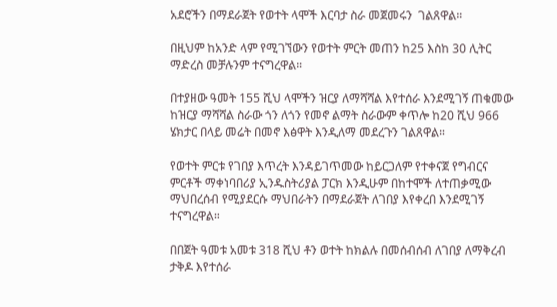አደሮችን በማደራጀት የወተት ላሞች እርባታ ስራ መጀመሩን  ገልጸዋል።

በዚህም ከአንድ ላም የሚገኘውን የወተት ምርት መጠን ከ25 እስከ 30 ሊትር ማድረስ መቻሉንም ተናግረዋል።

በተያዘው ዓመት 155 ሺህ ላሞችን ዝርያ ለማሻሻል እየተሰራ እንደሚገኝ ጠቁመው ከዝርያ ማሻሻል ስራው ጎን ለጎን የመኖ ልማት ስራውም ቀጥሎ ከ20 ሺህ 966 ሄክታር በላይ መሬት በመኖ እፅዋት እንዲለማ መደረጉን ገልጸዋል።

የወተት ምርቱ የገበያ እጥረት እንዳይገጥመው ከይርጋለም የተቀናጀ የግብርና ምርቶች ማቀነባበሪያ ኢንዱስትሪያል ፓርክ እንዲሁም በከተሞች ለተጠቃሚው ማህበረሰብ የሚያደርሱ ማህበራትን በማደራጀት ለገበያ እየቀረበ እንደሚገኝ ተናግረዋል።

በበጀት ዓመቱ አመቱ 318 ሺህ ቶን ወተት ከክልሉ በመሰብሰብ ለገበያ ለማቅረብ ታቅዶ እየተሰራ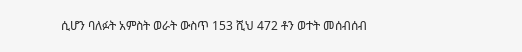ሲሆን ባለፉት አምስት ወራት ውስጥ 153 ሺህ 472 ቶን ወተት መሰብሰብ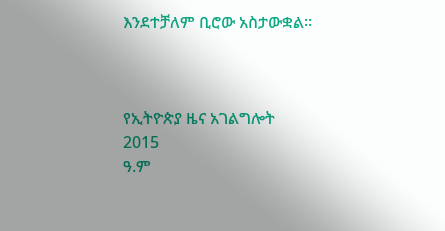እንደተቻለም ቢሮው አስታውቋል።



የኢትዮጵያ ዜና አገልግሎት
2015
ዓ.ም